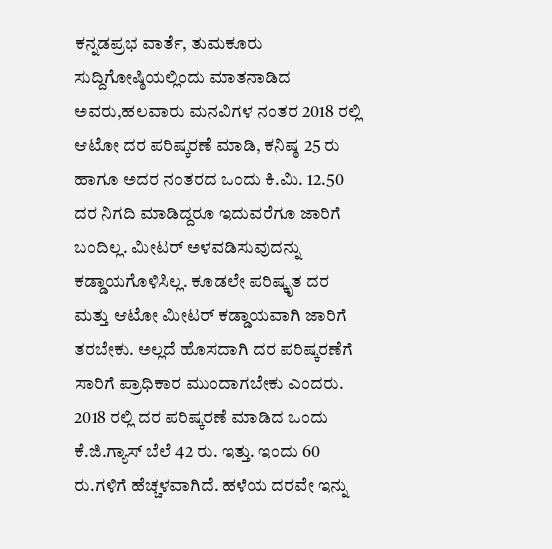ಕನ್ನಡಪ್ರಭ ವಾರ್ತೆ, ತುಮಕೂರು
ಸುದ್ದಿಗೋಷ್ಠಿಯಲ್ಲಿಂದು ಮಾತನಾಡಿದ ಅವರು,ಹಲವಾರು ಮನವಿಗಳ ನಂತರ 2018 ರಲ್ಲಿ ಆಟೋ ದರ ಪರಿಷ್ಕರಣೆ ಮಾಡಿ, ಕನಿಷ್ಠ 25 ರು ಹಾಗೂ ಅದರ ನಂತರದ ಒಂದು ಕಿ.ಮಿ. 12.50 ದರ ನಿಗದಿ ಮಾಡಿದ್ದರೂ ಇದುವರೆಗೂ ಜಾರಿಗೆ ಬಂದಿಲ್ಲ. ಮೀಟರ್ ಅಳವಡಿಸುವುದನ್ನು ಕಡ್ಡಾಯಗೊಳಿಸಿಲ್ಲ. ಕೂಡಲೇ ಪರಿಷ್ಕೃತ ದರ ಮತ್ತು ಆಟೋ ಮೀಟರ್ ಕಡ್ಡಾಯವಾಗಿ ಜಾರಿಗೆ ತರಬೇಕು. ಅಲ್ಲದೆ ಹೊಸದಾಗಿ ದರ ಪರಿಷ್ಕರಣೆಗೆ ಸಾರಿಗೆ ಪ್ರಾಧಿಕಾರ ಮುಂದಾಗಬೇಕು ಎಂದರು.
2018 ರಲ್ಲಿ ದರ ಪರಿಷ್ಕರಣೆ ಮಾಡಿದ ಒಂದು ಕೆ.ಜಿ.ಗ್ಯಾಸ್ ಬೆಲೆ 42 ರು. ಇತ್ತು. ಇಂದು 60 ರು.ಗಳಿಗೆ ಹೆಚ್ಚಳವಾಗಿದೆ. ಹಳೆಯ ದರವೇ ಇನ್ನು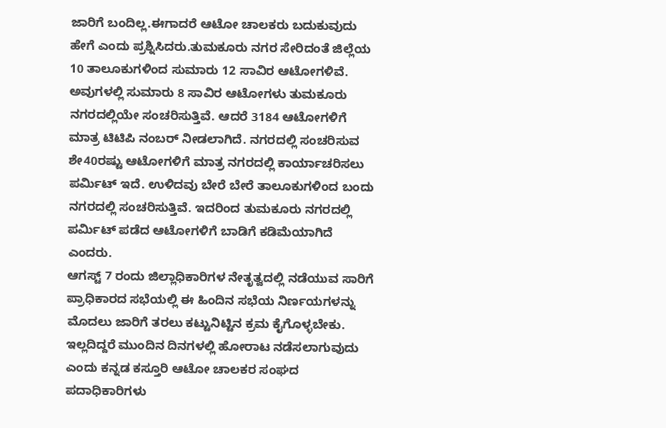ಜಾರಿಗೆ ಬಂದಿಲ್ಲ.ಈಗಾದರೆ ಆಟೋ ಚಾಲಕರು ಬದುಕುವುದು ಹೇಗೆ ಎಂದು ಪ್ರಶ್ನಿಸಿದರು.ತುಮಕೂರು ನಗರ ಸೇರಿದಂತೆ ಜಿಲ್ಲೆಯ 10 ತಾಲೂಕುಗಳಿಂದ ಸುಮಾರು 12 ಸಾವಿರ ಆಟೋಗಳಿವೆ. ಅವುಗಳಲ್ಲಿ ಸುಮಾರು 8 ಸಾವಿರ ಆಟೋಗಳು ತುಮಕೂರು ನಗರದಲ್ಲಿಯೇ ಸಂಚರಿಸುತ್ತಿವೆ. ಆದರೆ 3184 ಆಟೋಗಳಿಗೆ ಮಾತ್ರ ಟಿಟಿಪಿ ನಂಬರ್ ನೀಡಲಾಗಿದೆ. ನಗರದಲ್ಲಿ ಸಂಚರಿಸುವ ಶೇ40ರಷ್ಟು ಆಟೋಗಳಿಗೆ ಮಾತ್ರ ನಗರದಲ್ಲಿ ಕಾರ್ಯಾಚರಿಸಲು ಪರ್ಮಿಟ್ ಇದೆ. ಉಳಿದವು ಬೇರೆ ಬೇರೆ ತಾಲೂಕುಗಳಿಂದ ಬಂದು ನಗರದಲ್ಲಿ ಸಂಚರಿಸುತ್ತಿವೆ. ಇದರಿಂದ ತುಮಕೂರು ನಗರದಲ್ಲಿ ಪರ್ಮಿಟ್ ಪಡೆದ ಆಟೋಗಳಿಗೆ ಬಾಡಿಗೆ ಕಡಿಮೆಯಾಗಿದೆ ಎಂದರು.
ಆಗಸ್ಟ್ 7 ರಂದು ಜಿಲ್ಲಾಧಿಕಾರಿಗಳ ನೇತೃತ್ವದಲ್ಲಿ ನಡೆಯುವ ಸಾರಿಗೆ ಪ್ರಾಧಿಕಾರದ ಸಭೆಯಲ್ಲಿ ಈ ಹಿಂದಿನ ಸಭೆಯ ನಿರ್ಣಯಗಳನ್ನು ಮೊದಲು ಜಾರಿಗೆ ತರಲು ಕಟ್ಟುನಿಟ್ಟಿನ ಕ್ರಮ ಕೈಗೊಳ್ಳಬೇಕು. ಇಲ್ಲದಿದ್ದರೆ ಮುಂದಿನ ದಿನಗಳಲ್ಲಿ ಹೋರಾಟ ನಡೆಸಲಾಗುವುದು ಎಂದು ಕನ್ನಡ ಕಸ್ತೂರಿ ಆಟೋ ಚಾಲಕರ ಸಂಘದ ಪದಾಧಿಕಾರಿಗಳು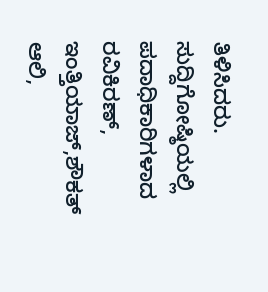ತಿಳಿಸಿದರು.
ಸುದ್ದಿಗೋಷ್ಠಿಯಲ್ಲಿ ಪದಾಧಿಕಾರಿಗಳಾದ ರವಿಕಿರಣ್, ಇಂತ್ತಿಯಾಜ್,ಶೌಕತ್ ಆಲಿ,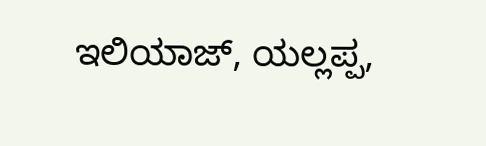ಇಲಿಯಾಜ್, ಯಲ್ಲಪ್ಪ,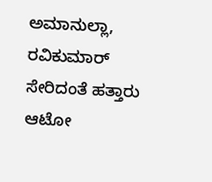ಅಮಾನುಲ್ಲಾ, ರವಿಕುಮಾರ್ ಸೇರಿದಂತೆ ಹತ್ತಾರು ಆಟೋ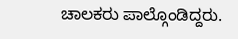ಚಾಲಕರು ಪಾಲ್ಗೊಂಡಿದ್ದರು.